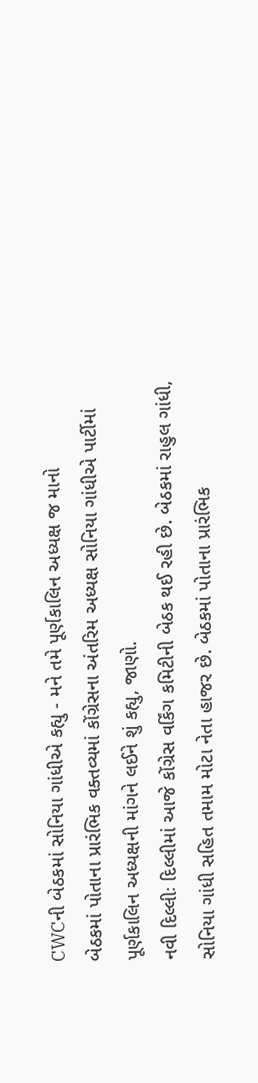CWCની બેઠકમાં સોનિયા ગાંધીએ કહ્યુ - મને તમે પૂર્ણકાલિન અધ્યક્ષ જ માનો
બેઠકમાં પોતાના પ્રારંભિક વક્તવ્યમાં કોંગ્રેસના અંતરિમ અધ્યક્ષ સોનિયા ગાંધીએ પાર્ટીમાં પૂર્ણકાલિન અધ્યક્ષની માંગને લઈને શું કહ્યુ, જાણો.
નવી દિલ્લીઃ દિલ્લીમાં આજે કોંગ્રેસ વર્કિંગ કમિટીની બેઠક થઈ રહી છે. બેઠકમાં રાહુલ ગાંધી, સોનિયા ગાંધી સહિત તમામ મોટા નેતા હાજર છે. બેઠકમાં પોતાના પ્રારંભિક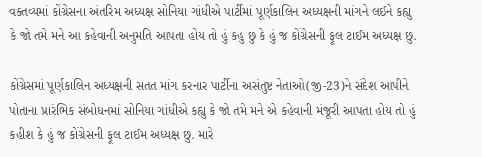વક્તવ્યમાં કોંગ્રેસના અંતરિમ અધ્યક્ષ સોનિયા ગાંધીએ પાર્ટીમાં પૂર્ણકાલિન અધ્યક્ષની માંગને લઈને કહ્યુ કે જો તમે મને આ કહેવાની અનુમતિ આપતા હોય તો હું કહુ છુ કે હું જ કોંગ્રેસની ફૂલ ટાઈમ અધ્યક્ષ છુ.

કોંગ્રેસમાં પૂર્ણકાલિન અધ્યક્ષની સતત માંગ કરનાર પાર્ટીના અસંતુષ્ટ નેતાઓ(જી-23)ને સંદેશ આપીને પોતાના પ્રારંભિક સંબોધનમાં સોનિયા ગાંધીએ કહ્યુ કે જો તમે મને એ કહેવાની મંજૂરી આપતા હોય તો હું કહીશ કે હું જ કોંગ્રેસની ફૂલ ટાઈમ અધ્યક્ષ છુ. મારે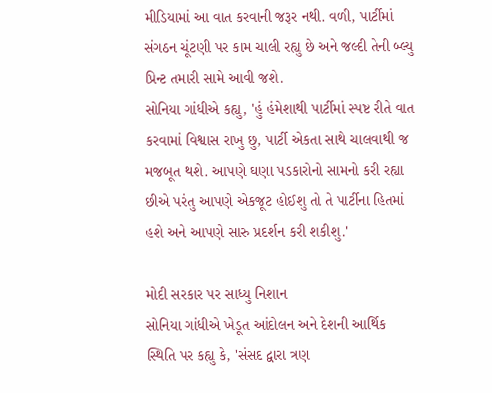મીડિયામાં આ વાત કરવાની જરૂર નથી. વળી, પાર્ટીમાં સંગઠન ચૂંટણી પર કામ ચાલી રહ્યુ છે અને જલ્દી તેની બ્લ્યુ પ્રિન્ટ તમારી સામે આવી જશે.
સોનિયા ગાંધીએ કહ્યુ, 'હું હંમેશાથી પાર્ટીમાં સ્પષ્ટ રીતે વાત કરવામાં વિશ્વાસ રાખુ છુ, પાર્ટી એકતા સાથે ચાલવાથી જ મજબૂત થશે. આપણે ઘણા પડકારોનો સામનો કરી રહ્યા છીએ પરંતુ આપણે એકજૂટ હોઈશુ તો તે પાર્ટીના હિતમાં હશે અને આપણે સારુ પ્રદર્શન કરી શકીશુ.'

મોદી સરકાર પર સાધ્યુ નિશાન
સોનિયા ગાંધીએ ખેડૂત આંદોલન અને દેશની આર્થિક સ્થિતિ પર કહ્યુ કે, 'સંસદ દ્વારા ત્રણ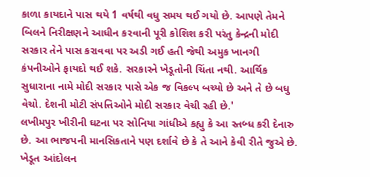કાળા કાયદાને પાસ થયે 1 વર્ષથી વધુ સમય થઈ ગયો છે. આપણે તેમને બિલને નિરીક્ષણને આધીન કરવાની પૂરી કોશિશ કરી પરંતુ કેન્દ્રની મોદી સરકાર તેને પાસ કરાવવા પર અડી ગઈ હતી જેથી અમુક ખાનગી કંપનીઓને ફાયદો થઈ શકે. સરકારને ખેડૂતોની ચિંતા નથી. આર્થિક સુધારાના નામે મોદી સરકાર પાસે એક જ વિકલ્પ બચ્યો છે અને તે છે બધુ વેચો. દેશની મોટી સંપત્તિઓને મોદી સરકાર વેચી રહી છે.'
લખીમપુર ખીરીની ઘટના પર સોનિયા ગાંધીએ કહ્યુ કે આ સ્તબ્ધ કરી દેનારુ છે. આ ભાજપની માનસિકતાને પણ દર્શાવે છે કે તે આને કેવી રીતે જુએ છે. ખેડૂત આંદોલન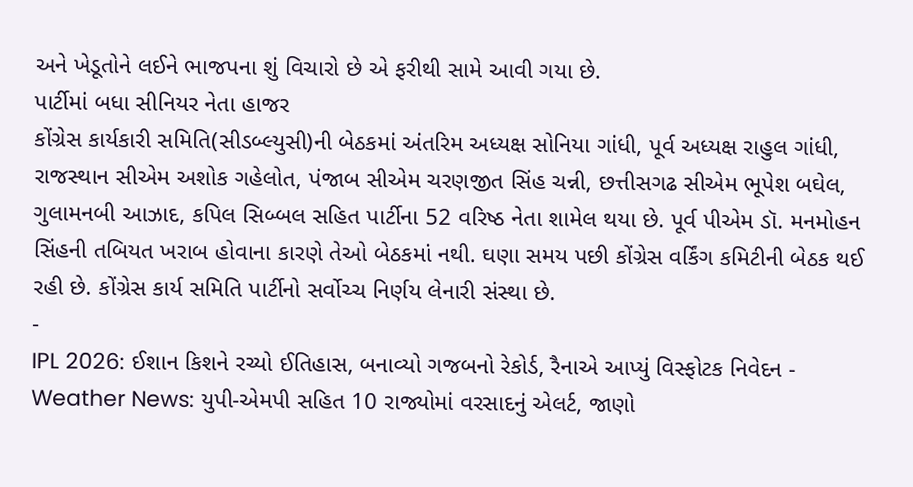અને ખેડૂતોને લઈને ભાજપના શું વિચારો છે એ ફરીથી સામે આવી ગયા છે.
પાર્ટીમાં બધા સીનિયર નેતા હાજર
કોંગ્રેસ કાર્યકારી સમિતિ(સીડબ્લ્યુસી)ની બેઠકમાં અંતરિમ અધ્યક્ષ સોનિયા ગાંધી, પૂર્વ અધ્યક્ષ રાહુલ ગાંધી, રાજસ્થાન સીએમ અશોક ગહેલોત, પંજાબ સીએમ ચરણજીત સિંહ ચન્ની, છત્તીસગઢ સીએમ ભૂપેશ બઘેલ, ગુલામનબી આઝાદ, કપિલ સિબ્બલ સહિત પાર્ટીના 52 વરિષ્ઠ નેતા શામેલ થયા છે. પૂર્વ પીએમ ડૉ. મનમોહન સિંહની તબિયત ખરાબ હોવાના કારણે તેઓ બેઠકમાં નથી. ઘણા સમય પછી કોંગ્રેસ વર્કિંગ કમિટીની બેઠક થઈ રહી છે. કોંગ્રેસ કાર્ય સમિતિ પાર્ટીનો સર્વોચ્ચ નિર્ણય લેનારી સંસ્થા છે.
-
IPL 2026: ઈશાન કિશને રચ્યો ઈતિહાસ, બનાવ્યો ગજબનો રેકોર્ડ, રૈનાએ આપ્યું વિસ્ફોટક નિવેદન -
Weather News: યુપી-એમપી સહિત 10 રાજ્યોમાં વરસાદનું એલર્ટ, જાણો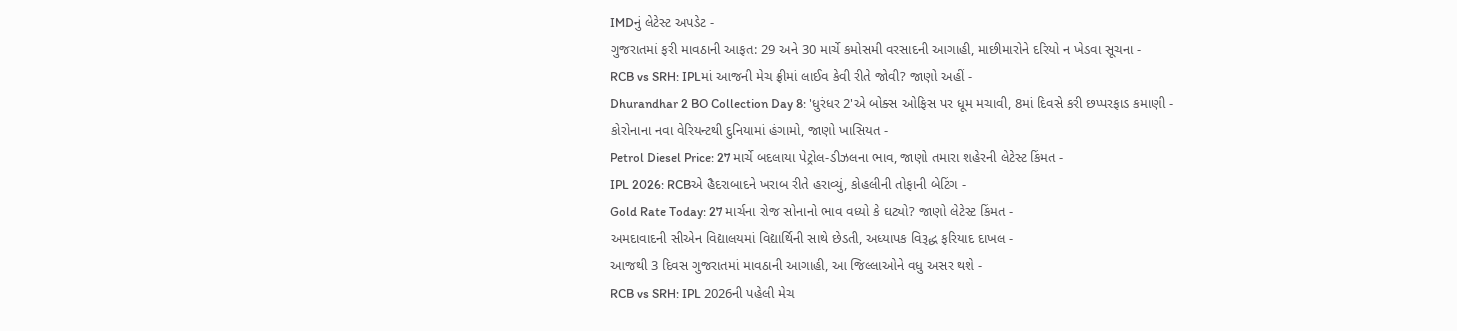IMDનું લેટેસ્ટ અપડેટ -
ગુજરાતમાં ફરી માવઠાની આફત: 29 અને 30 માર્ચે કમોસમી વરસાદની આગાહી, માછીમારોને દરિયો ન ખેડવા સૂચના -
RCB vs SRH: IPLમાં આજની મેચ ફ્રીમાં લાઈવ કેવી રીતે જોવી? જાણો અહીં -
Dhurandhar 2 BO Collection Day 8: 'ધુરંધર 2'એ બોક્સ ઓફિસ પર ધૂમ મચાવી, 8માં દિવસે કરી છપ્પરફાડ કમાણી -
કોરોનાના નવા વેરિયન્ટથી દુનિયામાં હંગામો, જાણો ખાસિયત -
Petrol Diesel Price: 27 માર્ચે બદલાયા પેટ્રોલ-ડીઝલના ભાવ, જાણો તમારા શહેરની લેટેસ્ટ કિંમત -
IPL 2026: RCBએ હૈદરાબાદને ખરાબ રીતે હરાવ્યું, કોહલીની તોફાની બેટિંગ -
Gold Rate Today: 27 માર્ચના રોજ સોનાનો ભાવ વધ્યો કે ઘટ્યો? જાણો લેટેસ્ટ કિંમત -
અમદાવાદની સીએન વિદ્યાલયમાં વિદ્યાર્થિની સાથે છેડતી, અધ્યાપક વિરૂદ્ધ ફરિયાદ દાખલ -
આજથી 3 દિવસ ગુજરાતમાં માવઠાની આગાહી, આ જિલ્લાઓને વધુ અસર થશે -
RCB vs SRH: IPL 2026ની પહેલી મેચ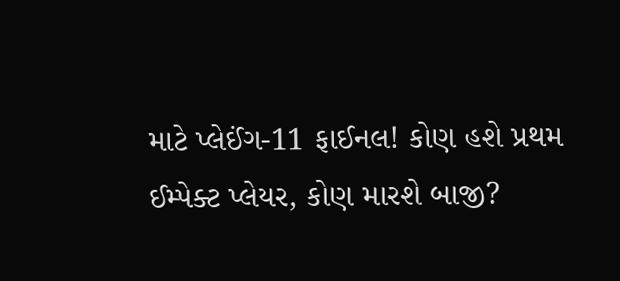માટે પ્લેઈંગ-11 ફાઈનલ! કોણ હશે પ્રથમ ઈમ્પેક્ટ પ્લેયર, કોણ મારશે બાજી?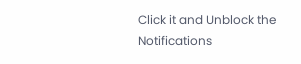Click it and Unblock the Notifications